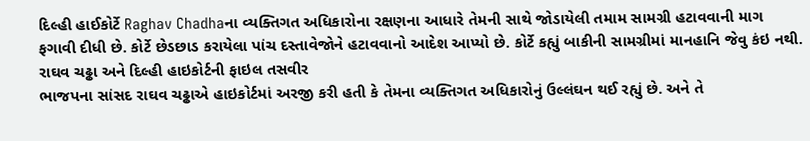દિલ્હી હાઈકોર્ટે Raghav Chadhaના વ્યક્તિગત અધિકારોના રક્ષણના આધારે તેમની સાથે જોડાયેલી તમામ સામગ્રી હટાવવાની માગ ફગાવી દીધી છે. કોર્ટે છેડછાડ કરાયેલા પાંચ દસ્તાવેજોને હટાવવાનો આદેશ આપ્યો છે. કોર્ટે કહ્યું બાકીની સામગ્રીમાં માનહાનિ જેવુ કંઇ નથી.
રાઘવ ચઢ્ઢા અને દિલ્હી હાઇકોર્ટની ફાઇલ તસવીર
ભાજપના સાંસદ રાઘવ ચઢ્ઢાએ હાઇકોર્ટમાં અરજી કરી હતી કે તેમના વ્યક્તિગત અધિકારોનું ઉલ્લંઘન થઈ રહ્યું છે. અને તે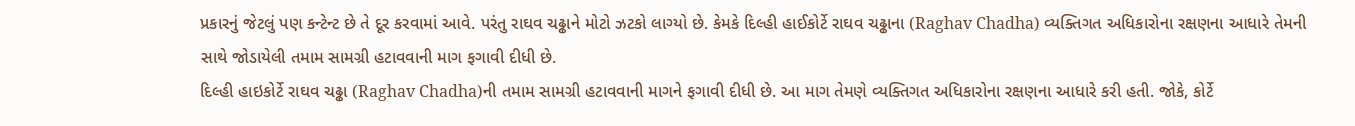પ્રકારનું જેટલું પણ કન્ટેન્ટ છે તે દૂર કરવામાં આવે. પરંતુ રાઘવ ચઢ્ઢાને મોટો ઝટકો લાગ્યો છે. કેમકે દિલ્હી હાઈકોર્ટે રાઘવ ચઢ્ઢાના (Raghav Chadha) વ્યક્તિગત અધિકારોના રક્ષણના આધારે તેમની સાથે જોડાયેલી તમામ સામગ્રી હટાવવાની માગ ફગાવી દીધી છે.
દિલ્હી હાઇકોર્ટે રાઘવ ચઢ્ઢા (Raghav Chadha)ની તમામ સામગ્રી હટાવવાની માગને ફગાવી દીધી છે. આ માગ તેમણે વ્યક્તિગત અધિકારોના રક્ષણના આધારે કરી હતી. જોકે, કોર્ટે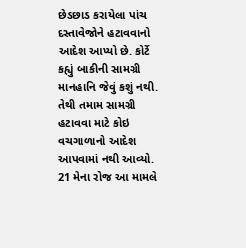છેડછાડ કરાયેલા પાંચ દસ્તાવેજોને હટાવવાનો આદેશ આપ્યો છે. કોર્ટે કહ્યું બાકીની સામગ્રી માનહાનિ જેવું કશું નથી. તેથી તમામ સામગ્રી હટાવવા માટે કોઇ વચગાળાનો આદેશ આપવામાં નથી આવ્યો. 21 મેના રોજ આ મામલે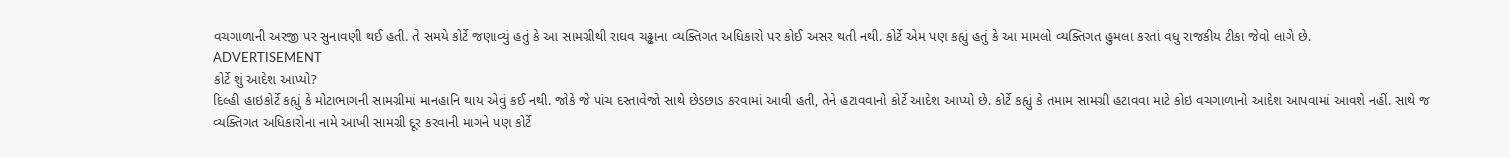વચગાળાની અરજી પર સુનાવણી થઈ હતી. તે સમયે કોર્ટે જણાવ્યું હતું કે આ સામગ્રીથી રાઘવ ચઢ્ઢાના વ્યક્તિગત અધિકારો પર કોઈ અસર થતી નથી. કોર્ટે એમ પણ કહ્યું હતું કે આ મામલો વ્યક્તિગત હુમલા કરતાં વધુ રાજકીય ટીકા જેવો લાગે છે.
ADVERTISEMENT
કોર્ટે શું આદેશ આપ્યો?
દિલ્હી હાઇકોર્ટે કહ્યું કે મોટાભાગની સામગ્રીમાં માનહાનિ થાય એવું કઈ નથી. જોકે જે પાંચ દસ્તાવેજો સાથે છેડછાડ કરવામાં આવી હતી, તેને હટાવવાનો કોર્ટે આદેશ આપ્યો છે. કોર્ટે કહ્યું કે તમામ સામગ્રી હટાવવા માટે કોઇ વચગાળાનો આદેશ આપવામાં આવશે નહીં. સાથે જ વ્યક્તિગત અધિકારોના નામે આખી સામગ્રી દૂર કરવાની માગને પણ કોર્ટે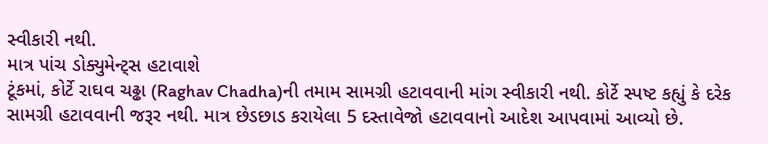સ્વીકારી નથી.
માત્ર પાંચ ડોક્યુમેન્ટ્સ હટાવાશે
ટૂંકમાં, કોર્ટે રાઘવ ચઢ્ઢા (Raghav Chadha)ની તમામ સામગ્રી હટાવવાની માંગ સ્વીકારી નથી. કોર્ટે સ્પષ્ટ કહ્યું કે દરેક સામગ્રી હટાવવાની જરૂર નથી. માત્ર છેડછાડ કરાયેલા 5 દસ્તાવેજો હટાવવાનો આદેશ આપવામાં આવ્યો છે.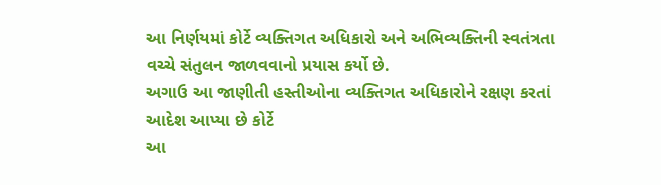આ નિર્ણયમાં કોર્ટે વ્યક્તિગત અધિકારો અને અભિવ્યક્તિની સ્વતંત્રતા વચ્ચે સંતુલન જાળવવાનો પ્રયાસ કર્યો છે.
અગાઉ આ જાણીતી હસ્તીઓના વ્યક્તિગત અધિકારોને રક્ષણ કરતાં આદેશ આપ્યા છે કોર્ટે
આ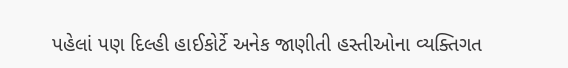પહેલાં પણ દિલ્હી હાઈકોર્ટે અનેક જાણીતી હસ્તીઓના વ્યક્તિગત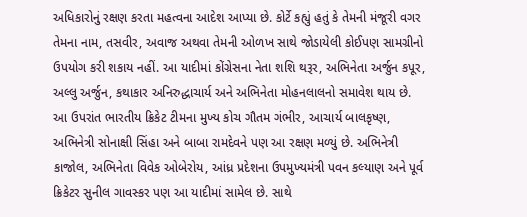અધિકારોનું રક્ષણ કરતા મહત્વના આદેશ આપ્યા છે. કોર્ટે કહ્યું હતું કે તેમની મંજૂરી વગર તેમના નામ, તસવીર, અવાજ અથવા તેમની ઓળખ સાથે જોડાયેલી કોઈપણ સામગ્રીનો ઉપયોગ કરી શકાય નહીં. આ યાદીમાં કોંગ્રેસના નેતા શશિ થરૂર, અભિનેતા અર્જુન કપૂર, અલ્લુ અર્જુન, કથાકાર અનિરુદ્ધાચાર્ય અને અભિનેતા મોહનલાલનો સમાવેશ થાય છે. આ ઉપરાંત ભારતીય ક્રિકેટ ટીમના મુખ્ય કોચ ગૌતમ ગંભીર, આચાર્ય બાલકૃષ્ણ, અભિનેત્રી સોનાક્ષી સિંહા અને બાબા રામદેવને પણ આ રક્ષણ મળ્યું છે. અભિનેત્રી કાજોલ, અભિનેતા વિવેક ઓબેરોય, આંધ્ર પ્રદેશના ઉપમુખ્યમંત્રી પવન કલ્યાણ અને પૂર્વ ક્રિકેટર સુનીલ ગાવસ્કર પણ આ યાદીમાં સામેલ છે. સાથે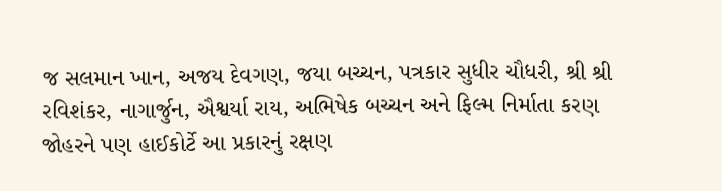જ સલમાન ખાન, અજય દેવગણ, જયા બચ્ચન, પત્રકાર સુધીર ચૌધરી, શ્રી શ્રી રવિશંકર, નાગાર્જુન, ઐશ્વર્યા રાય, અભિષેક બચ્ચન અને ફિલ્મ નિર્માતા કરણ જોહરને પણ હાઈકોર્ટે આ પ્રકારનું રક્ષણ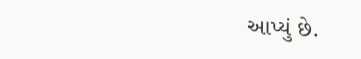આપ્યું છે.